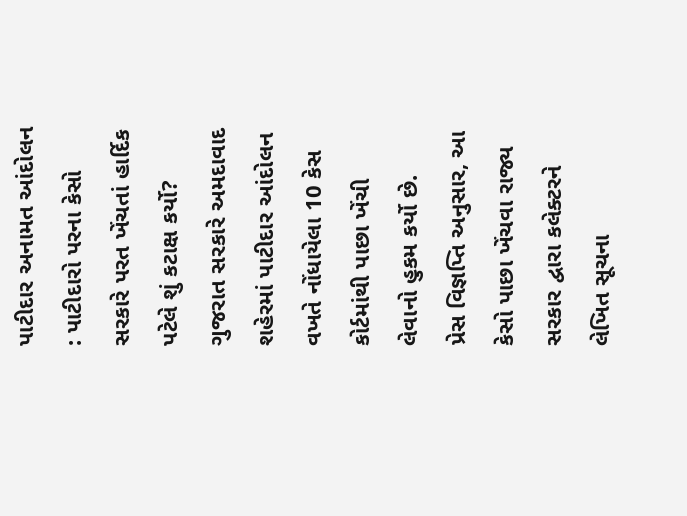પાટીદાર અનામત આંદોલન : પાટીદારો પરના કેસો સરકારે પરત ખેંચતાં હાર્દિક પટેલે શું કટાક્ષ કર્યો?
ગુજરાત સરકારે અમદાવાદ શહેરમાં પાટીદાર આંદોલન વખતે નોંધાયેલા 10 કેસ કોર્ટમાંથી પાછા ખેંચી લેવાનો હુકમ કર્યો છે.
પ્રેસ વિજ્ઞપ્તિ અનુસાર, આ કેસો પાછા ખેંચવા રાજ્ય સરકાર દ્વારા કલેક્ટરને લેખિત સૂચના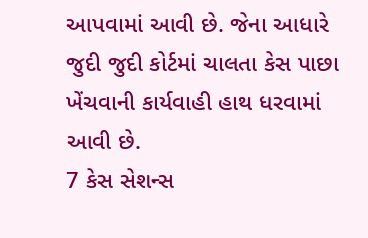આપવામાં આવી છે. જેના આધારે જુદી જુદી કોર્ટમાં ચાલતા કેસ પાછા ખેંચવાની કાર્યવાહી હાથ ધરવામાં આવી છે.
7 કેસ સેશન્સ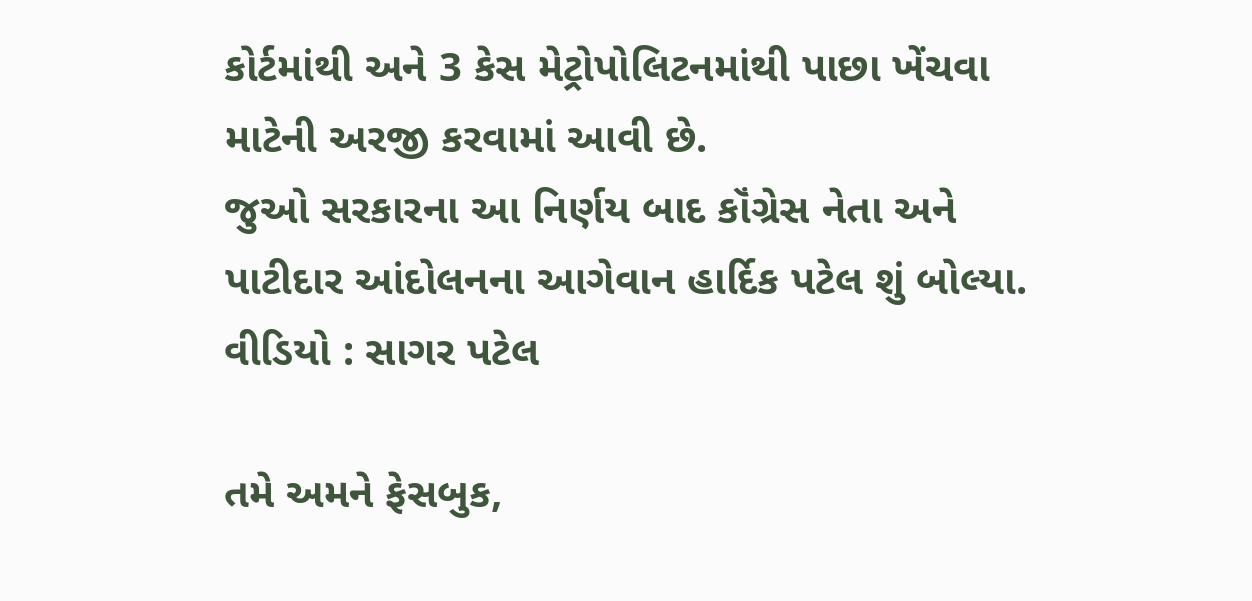કોર્ટમાંથી અને 3 કેસ મેટ્રોપોલિટનમાંથી પાછા ખેંચવા માટેની અરજી કરવામાં આવી છે.
જુઓ સરકારના આ નિર્ણય બાદ કૉંગ્રેસ નેતા અને પાટીદાર આંદોલનના આગેવાન હાર્દિક પટેલ શું બોલ્યા.
વીડિયો : સાગર પટેલ

તમે અમને ફેસબુક,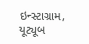ઇન્સ્ટાગ્રામ, યૂટ્યૂબ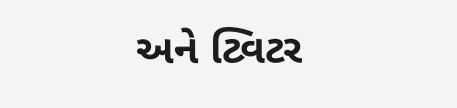અને ટ્વિટર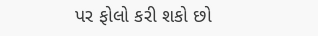પર ફોલો કરી શકો છો